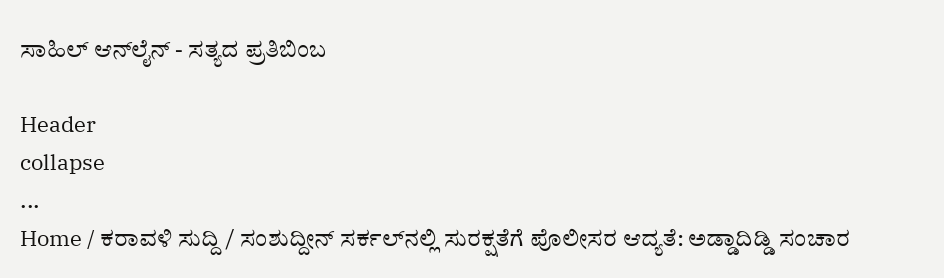ಸಾಹಿಲ್ ಆನ್‌ಲೈನ್ - ಸತ್ಯದ ಪ್ರತಿಬಿಂಬ

Header
collapse
...
Home / ಕರಾವಳಿ ಸುದ್ದಿ / ಸಂಶುದ್ದೀನ್ ಸರ್ಕಲ್‌ನಲ್ಲಿ ಸುರಕ್ಷತೆಗೆ ಪೊಲೀಸರ ಆದ್ಯತೆ: ಅಡ್ಡಾದಿಡ್ಡಿ ಸಂಚಾರ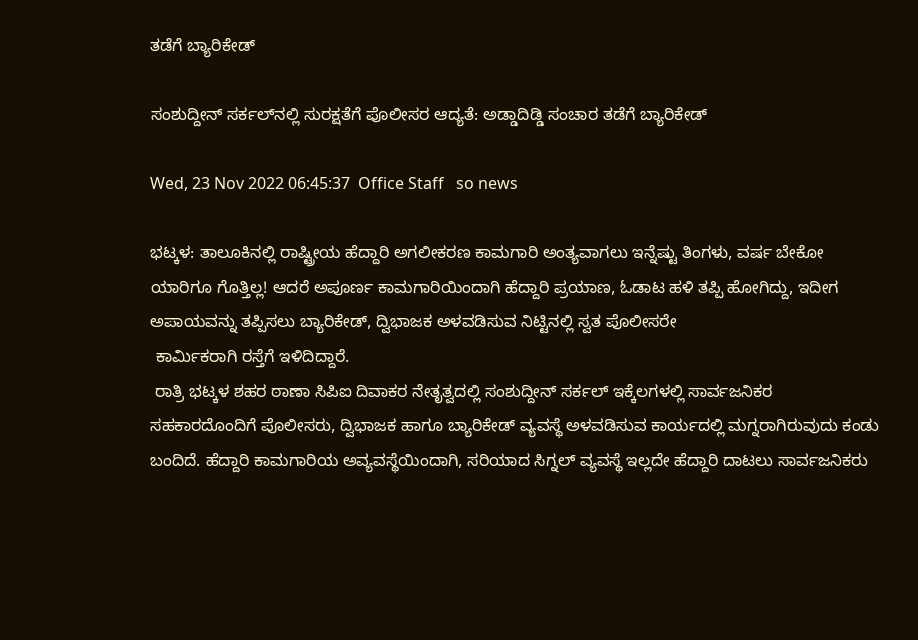ತಡೆಗೆ ಬ್ಯಾರಿಕೇಡ್

ಸಂಶುದ್ದೀನ್ ಸರ್ಕಲ್‌ನಲ್ಲಿ ಸುರಕ್ಷತೆಗೆ ಪೊಲೀಸರ ಆದ್ಯತೆ: ಅಡ್ಡಾದಿಡ್ಡಿ ಸಂಚಾರ ತಡೆಗೆ ಬ್ಯಾರಿಕೇಡ್

Wed, 23 Nov 2022 06:45:37  Office Staff   so news

ಭಟ್ಕಳ: ತಾಲೂಕಿನಲ್ಲಿ ರಾಷ್ಟ್ರೀಯ ಹೆದ್ದಾರಿ ಅಗಲೀಕರಣ ಕಾಮಗಾರಿ ಅಂತ್ಯವಾಗಲು ಇನ್ನೆಷ್ಟು ತಿಂಗಳು, ವರ್ಷ ಬೇಕೋ ಯಾರಿಗೂ ಗೊತ್ತಿಲ್ಲ! ಆದರೆ ಅಪೂರ್ಣ ಕಾಮಗಾರಿಯಿಂದಾಗಿ ಹೆದ್ದಾರಿ ಪ್ರಯಾಣ, ಓಡಾಟ ಹಳಿ ತಪ್ಪಿ ಹೋಗಿದ್ದು, ಇದೀಗ ಅಪಾಯವನ್ನು ತಪ್ಪಿಸಲು ಬ್ಯಾರಿಕೇಡ್, ದ್ವಿಭಾಜಕ ಅಳವಡಿಸುವ ನಿಟ್ಟಿನಲ್ಲಿ ಸ್ವತ ಪೊಲೀಸರೇ
 ಕಾರ್ಮಿಕರಾಗಿ ರಸ್ತೆಗೆ ಇಳಿದಿದ್ದಾರೆ.
 ರಾತ್ರಿ ಭಟ್ಕಳ ಶಹರ ಠಾಣಾ ಸಿಪಿಐ ದಿವಾಕರ ನೇತೃತ್ವದಲ್ಲಿ ಸಂಶುದ್ದೀನ್‌ ಸರ್ಕಲ್ ಇಕ್ಕೆಲಗಳಲ್ಲಿ ಸಾರ್ವಜನಿಕರ ಸಹಕಾರದೊಂದಿಗೆ ಪೊಲೀಸರು, ದ್ವಿಭಾಜಕ ಹಾಗೂ ಬ್ಯಾರಿಕೇಡ್ ವ್ಯವಸ್ಥೆ ಅಳವಡಿಸುವ ಕಾರ್ಯದಲ್ಲಿ ಮಗ್ನರಾಗಿರುವುದು ಕಂಡು ಬಂದಿದೆ. ಹೆದ್ದಾರಿ ಕಾಮಗಾರಿಯ ಅವ್ಯವಸ್ಥೆಯಿಂದಾಗಿ, ಸರಿಯಾದ ಸಿಗ್ನಲ್‌ ವ್ಯವಸ್ಥೆ ಇಲ್ಲದೇ ಹೆದ್ದಾರಿ ದಾಟಲು ಸಾರ್ವಜನಿಕರು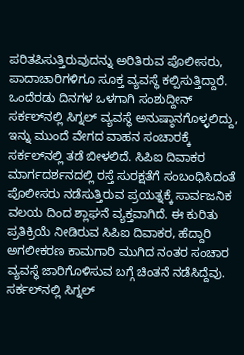ಪರಿತಪಿಸುತ್ತಿರುವುದನ್ನು ಅರಿತಿರುವ ಪೊಲೀಸರು, ಪಾದಾಚಾರಿಗಳಿಗೂ ಸೂಕ್ತ ವ್ಯವಸ್ಥೆ ಕಲ್ಪಿಸುತ್ತಿದ್ದಾರೆ. ಒಂದೆರಡು ದಿನಗಳ ಒಳಗಾಗಿ ಸಂಶುದ್ದೀನ್‌ ಸರ್ಕಲ್‌ನಲ್ಲಿ ಸಿಗ್ನಲ್ ವ್ಯವಸ್ಥೆ ಅನುಷ್ಠಾನಗೊಳ್ಳಲಿದ್ದು, ಇನ್ನು ಮುಂದೆ ವೇಗದ ವಾಹನ ಸಂಚಾರಕ್ಕೆ ಸರ್ಕಲ್‌ನಲ್ಲಿ ತಡೆ ಬೀಳಲಿದೆ. ಸಿಪಿಐ ದಿವಾಕರ ಮಾರ್ಗದರ್ಶನದಲ್ಲಿ ರಸ್ತೆ ಸುರಕ್ಷತೆಗೆ ಸಂಬಂಧಿಸಿದಂತೆ ಪೊಲೀಸರು ನಡೆಸುತ್ತಿರುವ ಪ್ರಯತ್ನಕ್ಕೆ ಸಾರ್ವಜನಿಕ ವಲಯ ದಿಂದ ಶ್ಲಾಘನೆ ವ್ಯಕ್ತವಾಗಿದೆ. ಈ ಕುರಿತು ಪ್ರತಿಕ್ರಿಯೆ ನೀಡಿರುವ ಸಿಪಿಐ ದಿವಾಕರ, ಹೆದ್ದಾರಿ ಅಗಲೀಕರಣ ಕಾಮಗಾರಿ ಮುಗಿದ ನಂತರ ಸಂಚಾರ ವ್ಯವಸ್ಥೆ ಜಾರಿಗೊಳಿಸುವ ಬಗ್ಗೆ ಚಿಂತನೆ ನಡೆಸಿದ್ದೆವು. ಸರ್ಕಲ್‌ನಲ್ಲಿ ಸಿಗ್ನಲ್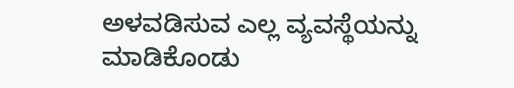ಅಳವಡಿಸುವ ಎಲ್ಲ ವ್ಯವಸ್ಥೆಯನ್ನು ಮಾಡಿಕೊಂಡು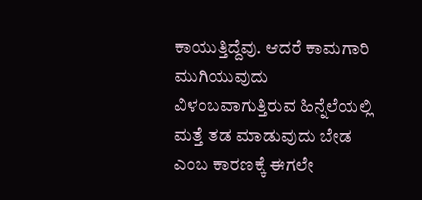ಕಾಯುತ್ತಿದ್ದೆವು. ಆದರೆ ಕಾಮಗಾರಿ ಮುಗಿಯುವುದು ವಿಳಂಬವಾಗುತ್ತಿರುವ ಹಿನ್ನೆಲೆಯಲ್ಲಿ ಮತ್ತೆ ತಡ ಮಾಡುವುದು ಬೇಡ ಎಂಬ ಕಾರಣಕ್ಕೆ ಈಗಲೇ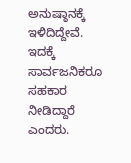ಅನುಷ್ಠಾನಕ್ಕೆ ಇಳಿದಿದ್ದೇವೆ. ಇದಕ್ಕೆ ಸಾರ್ವಜನಿಕರೂ ಸಹಕಾರ ನೀಡಿದ್ದಾರೆ ಎಂದರು.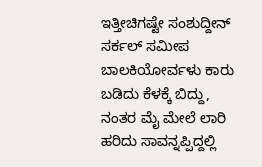ಇತ್ತೀಚಿಗಷ್ಟೇ ಸಂಶುದ್ದೀನ್‌ ಸರ್ಕಲ್ ಸಮೀಪ ಬಾಲಕಿಯೋರ್ವಳು ಕಾರು ಬಡಿದು ಕೆಳಕ್ಕೆ ಬಿದ್ದು, ನಂತರ ಮೈ ಮೇಲೆ ಲಾರಿ ಹರಿದು ಸಾವನ್ನಪ್ಪಿದ್ದಲ್ಲಿ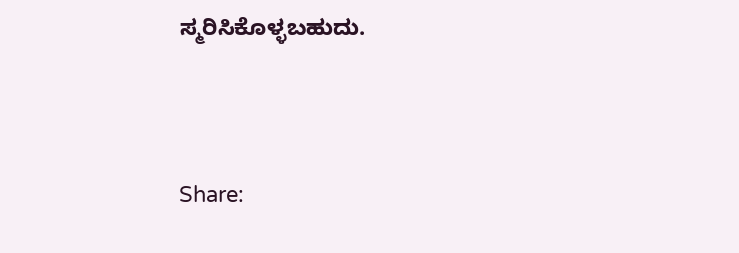ಸ್ಮರಿಸಿಕೊಳ್ಳಬಹುದು.




Share: